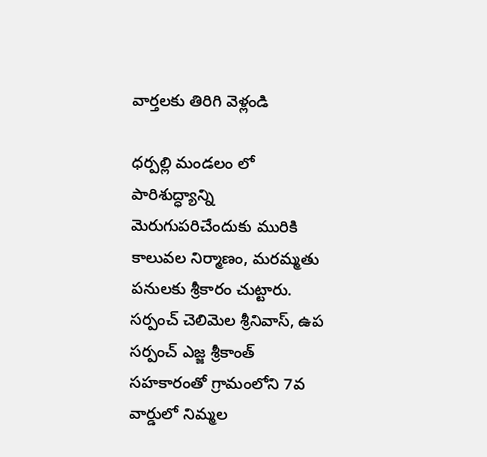వార్తలకు తిరిగి వెళ్లండి

ధర్పల్లి మండలం లో పారిశుద్ధ్యాన్ని మెరుగుపరిచేందుకు మురికి కాలువల నిర్మాణం, మరమ్మతు పనులకు శ్రీకారం చుట్టారు. సర్పంచ్ చెలిమెల శ్రీనివాస్, ఉప సర్పంచ్ ఎజ్జ శ్రీకాంత్ సహకారంతో గ్రామంలోని 7వ వార్డులో నిమ్మల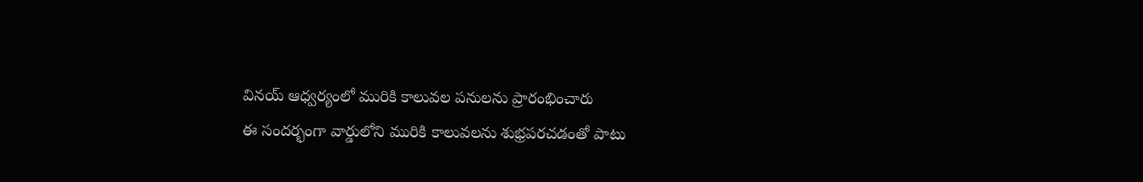వినయ్ ఆధ్వర్యంలో మురికి కాలువల పనులను ప్రారంభించారు
ఈ సందర్భంగా వార్డులోని మురికి కాలువలను శుభ్రపరచడంతో పాటు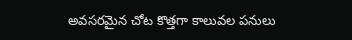అవసరమైన చోట కొత్తగా కాలువల పనులు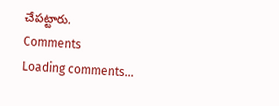చేపట్టారు.
Comments
Loading comments...